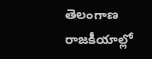తెలంగాణ రాజకీయాల్లో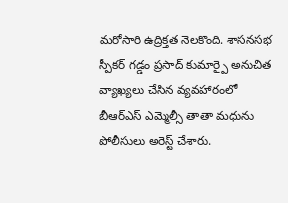మరోసారి ఉద్రిక్తత నెలకొంది. శాసనసభ స్పీకర్ గడ్డం ప్రసాద్ కుమార్పై అనుచిత వ్యాఖ్యలు చేసిన వ్యవహారంలో బీఆర్ఎస్ ఎమ్మెల్సీ తాతా మధును పోలీసులు అరెస్ట్ చేశారు.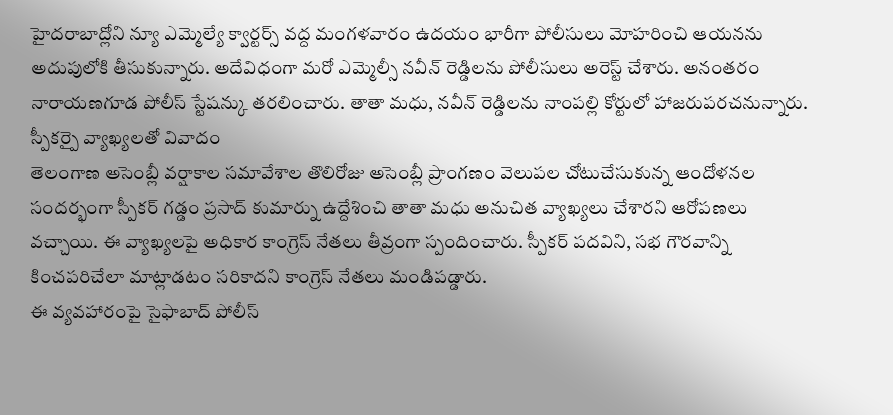హైదరాబాద్లోని న్యూ ఎమ్మెల్యే క్వార్టర్స్ వద్ద మంగళవారం ఉదయం భారీగా పోలీసులు మోహరించి ఆయనను అదుపులోకి తీసుకున్నారు. అదేవిధంగా మరో ఎమ్మెల్సీ నవీన్ రెడ్డిలను పోలీసులు అరెస్ట్ చేశారు. అనంతరం నారాయణగూడ పోలీస్ స్టేషన్కు తరలించారు. తాతా మధు, నవీన్ రెడ్డిలను నాంపల్లి కోర్టులో హాజరుపరచనున్నారు.
స్పీకర్పై వ్యాఖ్యలతో వివాదం
తెలంగాణ అసెంబ్లీ వర్షాకాల సమావేశాల తొలిరోజు అసెంబ్లీ ప్రాంగణం వెలుపల చోటుచేసుకున్న ఆందోళనల సందర్భంగా స్పీకర్ గడ్డం ప్రసాద్ కుమార్ను ఉద్దేశించి తాతా మధు అనుచిత వ్యాఖ్యలు చేశారని ఆరోపణలు వచ్చాయి. ఈ వ్యాఖ్యలపై అధికార కాంగ్రెస్ నేతలు తీవ్రంగా స్పందించారు. స్పీకర్ పదవిని, సభ గౌరవాన్ని కించపరిచేలా మాట్లాడటం సరికాదని కాంగ్రెస్ నేతలు మండిపడ్డారు.
ఈ వ్యవహారంపై సైఫాబాద్ పోలీస్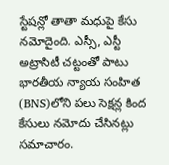స్టేషన్లో తాతా మధుపై కేసు నమోదైంది. ఎస్సీ, ఎస్టీ అట్రాసిటీ చట్టంతో పాటు భారతీయ న్యాయ సంహిత (BNS)లోని పలు సెక్షన్ల కింద కేసులు నమోదు చేసినట్లు సమాచారం.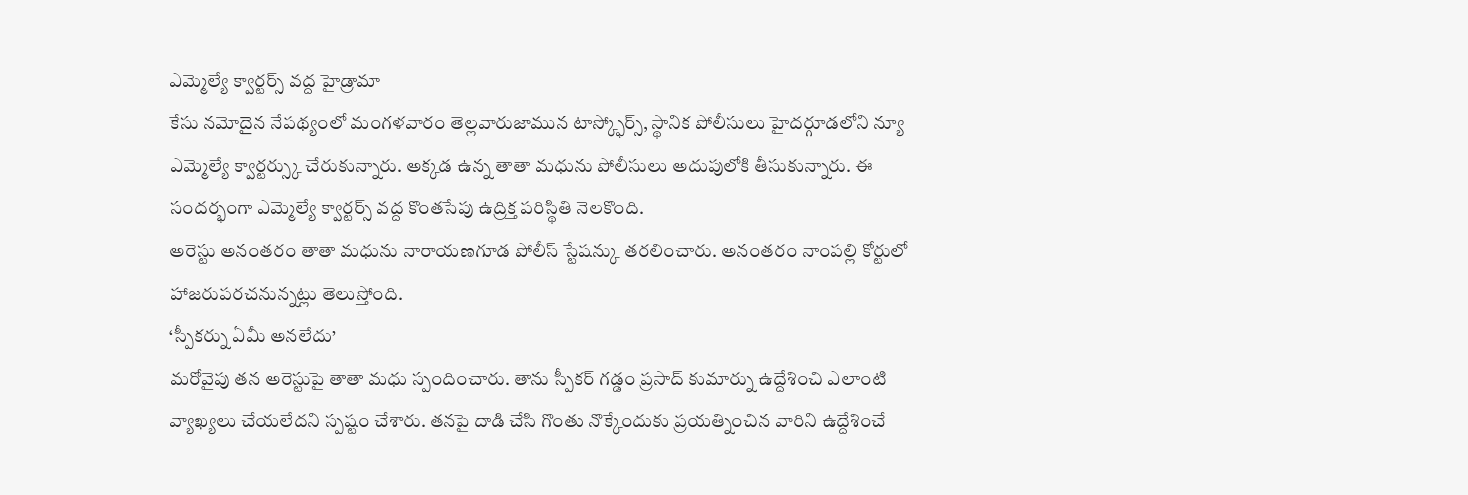ఎమ్మెల్యే క్వార్టర్స్ వద్ద హైడ్రామా
కేసు నమోదైన నేపథ్యంలో మంగళవారం తెల్లవారుజామున టాస్క్ఫోర్స్, స్థానిక పోలీసులు హైదర్గూడలోని న్యూ ఎమ్మెల్యే క్వార్టర్స్కు చేరుకున్నారు. అక్కడ ఉన్న తాతా మధును పోలీసులు అదుపులోకి తీసుకున్నారు. ఈ సందర్భంగా ఎమ్మెల్యే క్వార్టర్స్ వద్ద కొంతసేపు ఉద్రిక్త పరిస్థితి నెలకొంది.
అరెస్టు అనంతరం తాతా మధును నారాయణగూడ పోలీస్ స్టేషన్కు తరలించారు. అనంతరం నాంపల్లి కోర్టులో హాజరుపరచనున్నట్లు తెలుస్తోంది.
‘స్పీకర్ను ఏమీ అనలేదు’
మరోవైపు తన అరెస్టుపై తాతా మధు స్పందించారు. తాను స్పీకర్ గడ్డం ప్రసాద్ కుమార్ను ఉద్దేశించి ఎలాంటి వ్యాఖ్యలు చేయలేదని స్పష్టం చేశారు. తనపై దాడి చేసి గొంతు నొక్కేందుకు ప్రయత్నించిన వారిని ఉద్దేశించే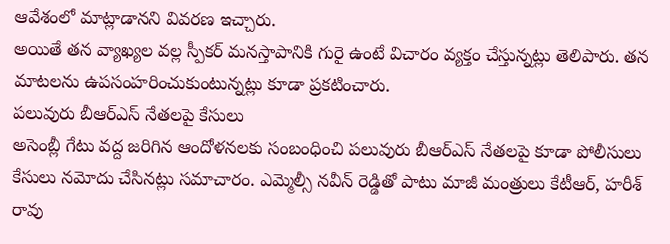ఆవేశంలో మాట్లాడానని వివరణ ఇచ్చారు.
అయితే తన వ్యాఖ్యల వల్ల స్పీకర్ మనస్తాపానికి గురై ఉంటే విచారం వ్యక్తం చేస్తున్నట్లు తెలిపారు. తన మాటలను ఉపసంహరించుకుంటున్నట్లు కూడా ప్రకటించారు.
పలువురు బీఆర్ఎస్ నేతలపై కేసులు
అసెంబ్లీ గేటు వద్ద జరిగిన ఆందోళనలకు సంబంధించి పలువురు బీఆర్ఎస్ నేతలపై కూడా పోలీసులు కేసులు నమోదు చేసినట్లు సమాచారం. ఎమ్మెల్సీ నవీన్ రెడ్డితో పాటు మాజీ మంత్రులు కేటీఆర్, హరీశ్ రావు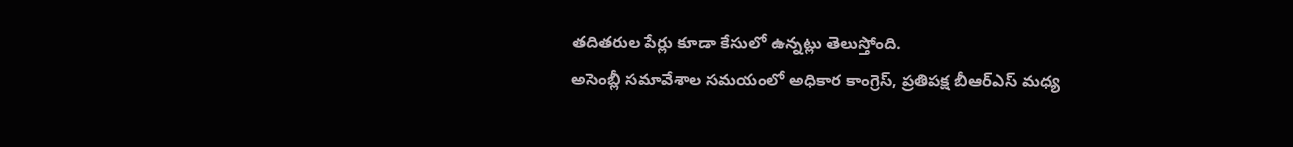తదితరుల పేర్లు కూడా కేసులో ఉన్నట్లు తెలుస్తోంది.
అసెంబ్లీ సమావేశాల సమయంలో అధికార కాంగ్రెస్, ప్రతిపక్ష బీఆర్ఎస్ మధ్య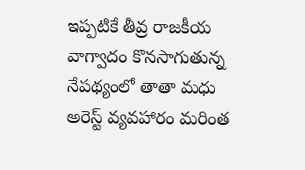ఇప్పటికే తీవ్ర రాజకీయ వాగ్వాదం కొనసాగుతున్న నేపథ్యంలో తాతా మధు అరెస్ట్ వ్యవహారం మరింత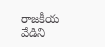రాజకీయ వేడిని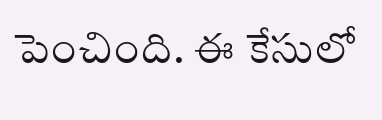పెంచింది. ఈ కేసులో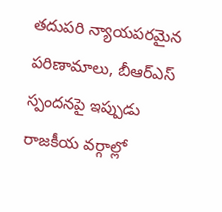తదుపరి న్యాయపరమైన పరిణామాలు, బీఆర్ఎస్ స్పందనపై ఇప్పుడు రాజకీయ వర్గాల్లో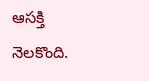ఆసక్తి నెలకొంది.